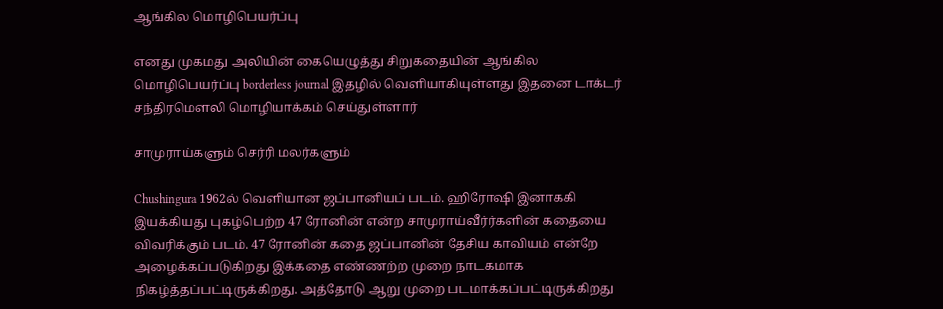ஆங்கில மொழிபெயர்ப்பு

எனது முகமது அலியின் கையெழுத்து சிறுகதையின் ஆங்கில மொழிபெயர்ப்பு borderless journal இதழில் வெளியாகியுள்ளது இதனை டாக்டர் சந்திரமௌலி மொழியாக்கம் செய்துள்ளார்

சாமுராய்களும் செர்ரி மலர்களும்

Chushingura 1962ல் வெளியான ஜப்பானியப் படம். ஹிரோஷி இனாககி இயக்கியது புகழ்பெற்ற 47 ரோனின் என்ற சாமுராய்வீர்ர்களின் கதையை விவரிக்கும் படம். 47 ரோனின் கதை ஜப்பானின் தேசிய காவியம் என்றே அழைக்கப்படுகிறது இக்கதை எண்ணற்ற முறை நாடகமாக நிகழ்த்தப்பட்டிருக்கிறது. அத்தோடு ஆறு முறை படமாக்கப்பட்டிருக்கிறது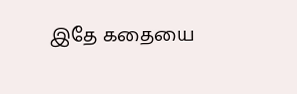இதே கதையை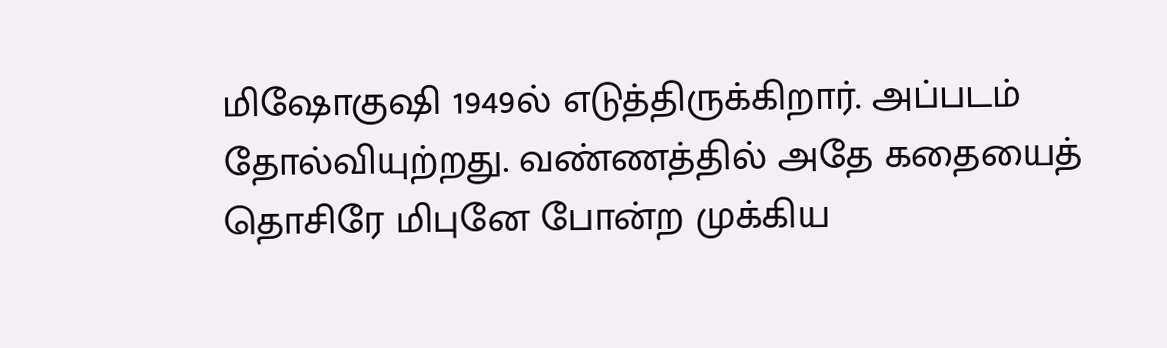மிஷோகுஷி 1949ல் எடுத்திருக்கிறார். அப்படம் தோல்வியுற்றது. வண்ணத்தில் அதே கதையைத் தொசிரே மிபுனே போன்ற முக்கிய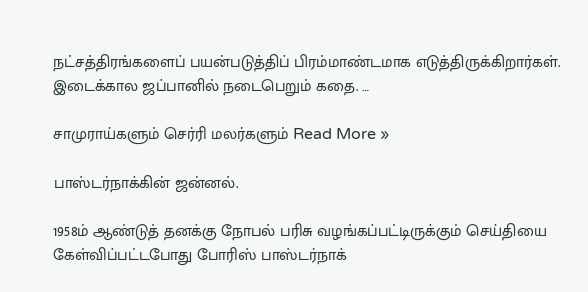நட்சத்திரங்களைப் பயன்படுத்திப் பிரம்மாண்டமாக எடுத்திருக்கிறார்கள். இடைக்கால ஜப்பானில் நடைபெறும் கதை. …

சாமுராய்களும் செர்ரி மலர்களும் Read More »

பாஸ்டர்நாக்கின் ஜன்னல்.

1958ம் ஆண்டுத் தனக்கு நோபல் பரிசு வழங்கப்பட்டிருக்கும் செய்தியை கேள்விப்பட்டபோது போரிஸ் பாஸ்டர்நாக்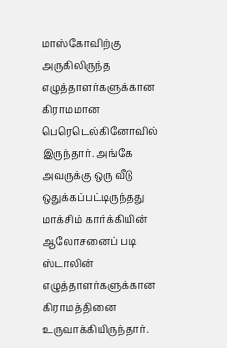மாஸ்கோவிற்கு அருகிலிருந்த எழுத்தாளர்களுக்கான கிராமமான பெரெடெல்கினோவில் இருந்தார். அங்கே அவருக்கு ஒரு வீடு ஒதுக்கப்பட்டிருந்தது மாக்சிம் கார்க்கியின் ஆலோசனைப் படி ஸ்டாலின் எழுத்தாளர்களுக்கான கிராமத்தினை உருவாக்கியிருந்தார்.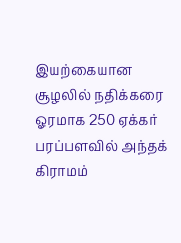இயற்கையான சூழலில் நதிக்கரை ஓரமாக 250 ஏக்கர் பரப்பளவில் அந்தக் கிராமம்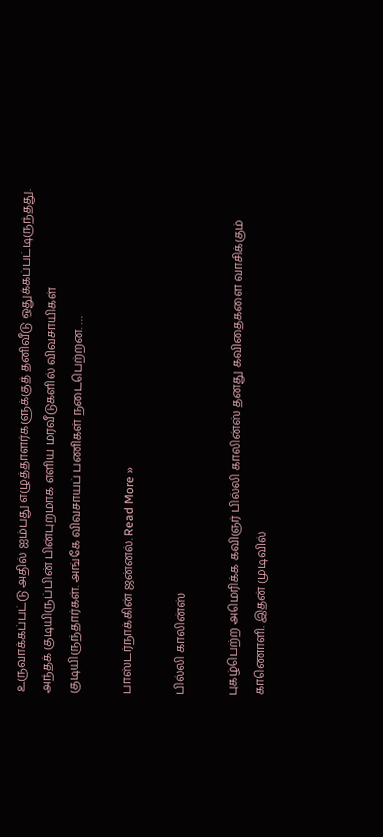உருவாக்கப்பட்டு அதில் ஐம்பது எழுத்தாளர்களுக்குத் தனிவீடு ஒதுக்கப்பட்டிருந்தது. அந்தக் குடியிருப்பின் பின்புறமாக எளிய மரவீடுகளில் விவசாயிகள் குடியிருந்தார்கள். அங்கே விவசாயப் பணிகள் நடைபெற்றன. …

பாஸ்டர்நாக்கின் ஜன்னல். Read More »

பில்லி காலின்ஸ்

புகழ்பெற்ற அமெரிக்க கவிஞர் பில்லி காலின்ஸ் தனது கவிதைகளை வாசிக்கும் காணொளி. இதன் முடிவில்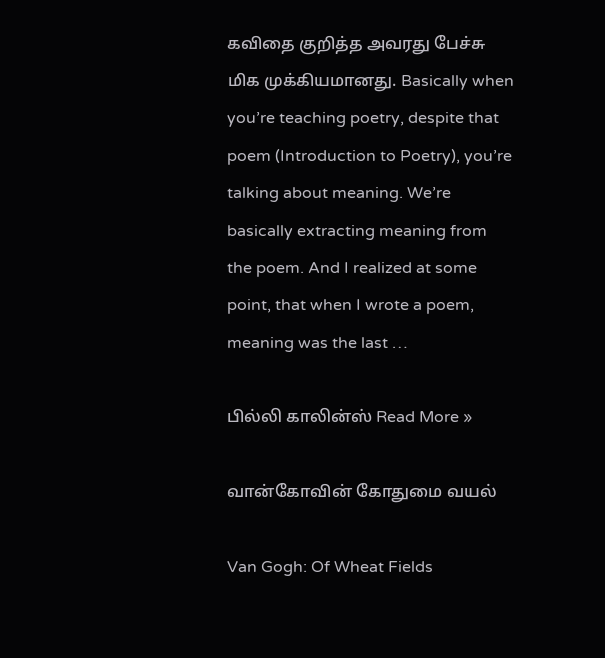கவிதை குறித்த அவரது பேச்சு மிக முக்கியமானது. Basically when you’re teaching poetry, despite that poem (Introduction to Poetry), you’re talking about meaning. We’re basically extracting meaning from the poem. And I realized at some point, that when I wrote a poem, meaning was the last …

பில்லி காலின்ஸ் Read More »

வான்கோவின் கோதுமை வயல்

Van Gogh: Of Wheat Fields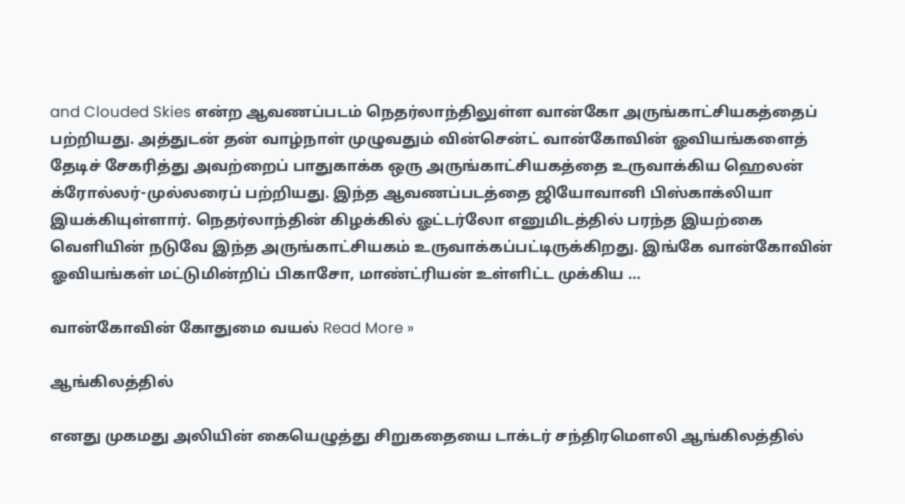and Clouded Skies என்ற ஆவணப்படம் நெதர்லாந்திலுள்ள வான்கோ அருங்காட்சியகத்தைப் பற்றியது. அத்துடன் தன் வாழ்நாள் முழுவதும் வின்சென்ட் வான்கோவின் ஓவியங்களைத் தேடிச் சேகரித்து அவற்றைப் பாதுகாக்க ஒரு அருங்காட்சியகத்தை உருவாக்கிய ஹெலன் க்ரோல்லர்-முல்லரைப் பற்றியது. இந்த ஆவணப்படத்தை ஜியோவானி பிஸ்காக்லியா இயக்கியுள்ளார். நெதர்லாந்தின் கிழக்கில் ஓட்டர்லோ எனுமிடத்தில் பரந்த இயற்கை வெளியின் நடுவே இந்த அருங்காட்சியகம் உருவாக்கப்பட்டிருக்கிறது. இங்கே வான்கோவின் ஓவியங்கள் மட்டுமின்றிப் பிகாசோ, மாண்ட்ரியன் உள்ளிட்ட முக்கிய …

வான்கோவின் கோதுமை வயல் Read More »

ஆங்கிலத்தில்

எனது முகமது அலியின் கையெழுத்து சிறுகதையை டாக்டர் சந்திரமௌலி ஆங்கிலத்தில்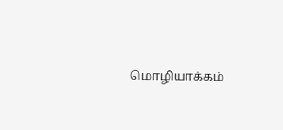மொழியாக்கம்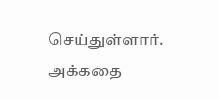செய்துள்ளார். அக்கதை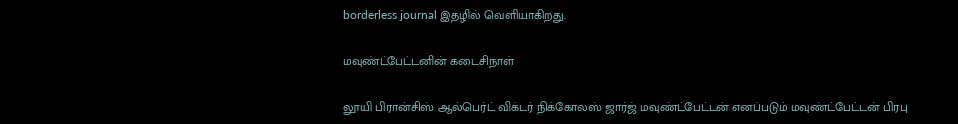borderless journal இதழில் வெளியாகிறது.

மவுண்ட்பேட்டனின் கடைசிநாள்

லூயி பிரான்சிஸ் ஆல்பெர்ட் விக்டர் நிக்கோலஸ் ஜார்ஜ் மவுண்ட்பேட்டன் எனப்படும் மவுண்ட்பேட்டன் பிரபு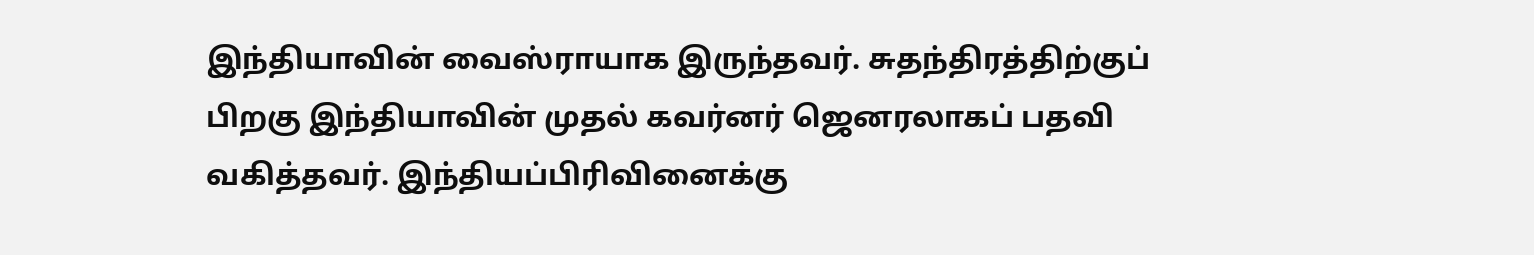இந்தியாவின் வைஸ்ராயாக இருந்தவர். சுதந்திரத்திற்குப் பிறகு இந்தியாவின் முதல் கவர்னர் ஜெனரலாகப் பதவி வகித்தவர். இந்தியப்பிரிவினைக்கு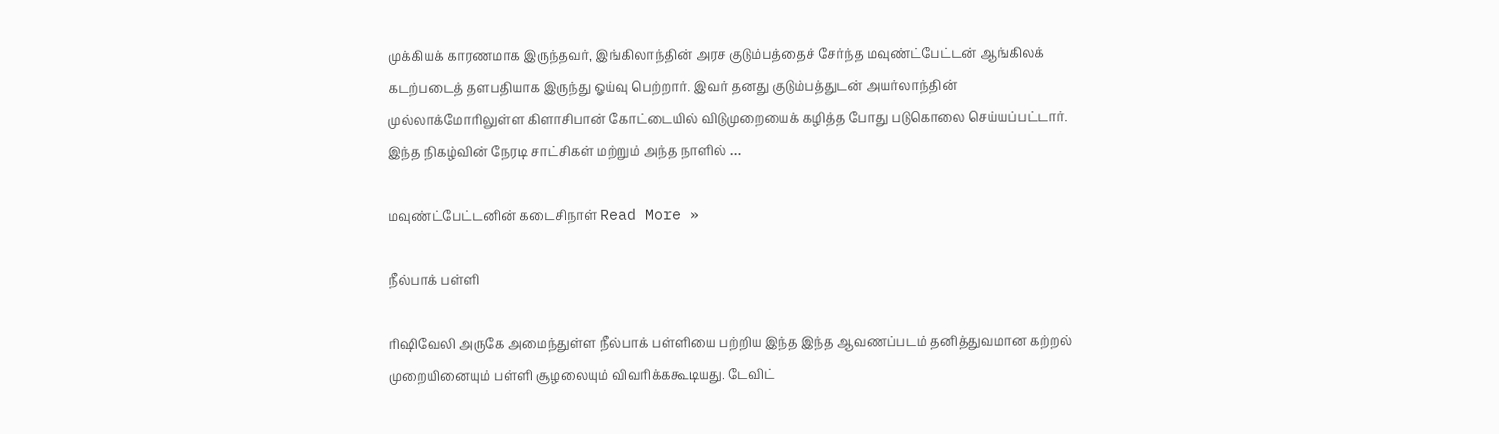முக்கியக் காரணமாக இருந்தவர், இங்கிலாந்தின் அரச குடும்பத்தைச் சேர்ந்த மவுண்ட்பேட்டன் ஆங்கிலக் கடற்படைத் தளபதியாக இருந்து ஓய்வு பெற்றார். இவர் தனது குடும்பத்துடன் அயர்லாந்தின் முல்லாக்மோரிலுள்ள கிளாசிபான் கோட்டையில் விடுமுறையைக் கழித்த போது படுகொலை செய்யப்பட்டார். இந்த நிகழ்வின் நேரடி சாட்சிகள் மற்றும் அந்த நாளில் …

மவுண்ட்பேட்டனின் கடைசிநாள் Read More »

நீல்பாக் பள்ளி

ரிஷிவேலி அருகே அமைந்துள்ள நீல்பாக் பள்ளியை பற்றிய இந்த இந்த ஆவணப்படம் தனித்துவமான கற்றல் முறையினையும் பள்ளி சூழலையும் விவரிக்ககூடியது. டேவிட்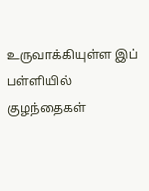உருவாக்கியுள்ள இப் பள்ளியில் குழந்தைகள்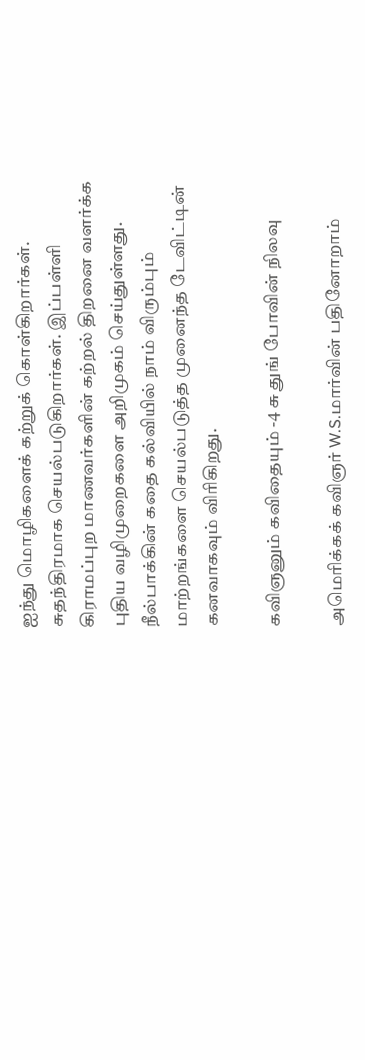ஐந்து மொழிகளைக் கற்றுக் கொள்கிறார்கள். சுதந்திரமாக செயல்படுகிறார்கள். இப்பள்ளி கிராமப்புற மாணவர்களின் கற்றல் திறனை வளர்க்க புதிய வழிமுறைகளை அறிமுகம் செய்துள்ளது. நீல்பாக்கின் கதை கல்வியில் நாம் விரும்பும் மாற்றங்களை செயல்படுத்த முனைந்த டேவிட்டின் கனவாகவும் விரிகிறது.

கவிஞனும் கவிதையும் -4 சு துங் போவின் நிலவு

அமெரிக்கக் கவிஞர் W.S.மார்வின் பதினோறாம்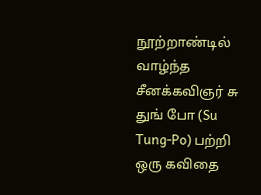நூற்றாண்டில் வாழ்ந்த சீனக்கவிஞர் சு துங் போ (Su Tung-Po) பற்றி ஒரு கவிதை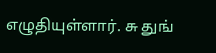எழுதியுள்ளார். சு துங்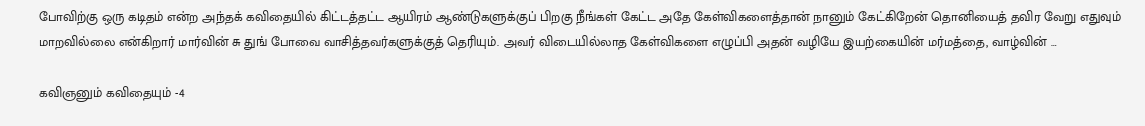போவிற்கு ஒரு கடிதம் என்ற அந்தக் கவிதையில் கிட்டத்தட்ட ஆயிரம் ஆண்டுகளுக்குப் பிறகு நீங்கள் கேட்ட அதே கேள்விகளைத்தான் நானும் கேட்கிறேன் தொனியைத் தவிர வேறு எதுவும் மாறவில்லை என்கிறார் மார்வின் சு துங் போவை வாசித்தவர்களுக்குத் தெரியும். அவர் விடையில்லாத கேள்விகளை எழுப்பி அதன் வழியே இயற்கையின் மர்மத்தை, வாழ்வின் …

கவிஞனும் கவிதையும் -4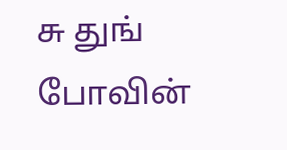சு துங் போவின்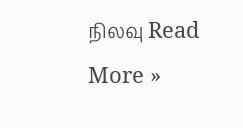நிலவு Read More »